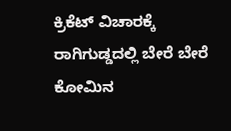ಕ್ರಿಕೆಟ್ ವಿಚಾರಕ್ಕೆ ರಾಗಿಗುಡ್ಡದಲ್ಲಿ ಬೇರೆ ಬೇರೆ ಕೋಮಿನ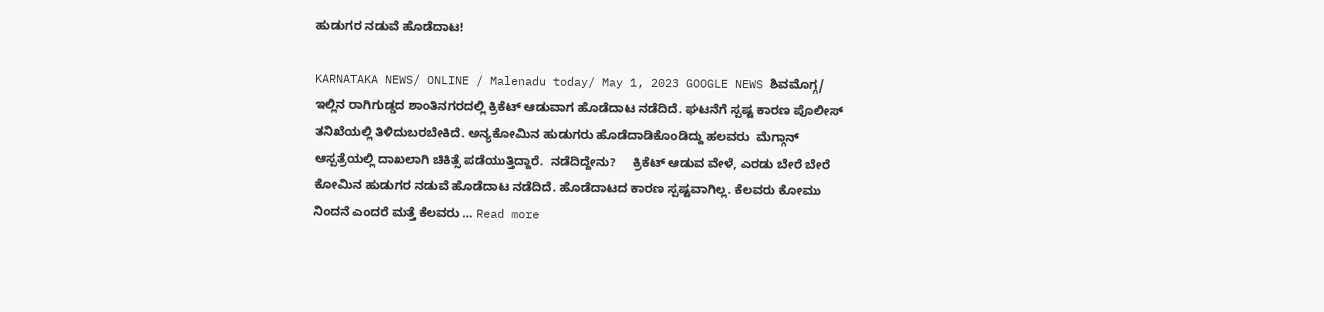ಹುಡುಗರ ನಡುವೆ ಹೊಡೆದಾಟ!

KARNATAKA NEWS/ ONLINE / Malenadu today/ May 1, 2023 GOOGLE NEWS ಶಿವಮೊಗ್ಗ/  ಇಲ್ಲಿನ ರಾಗಿಗುಡ್ಡದ ಶಾಂತಿನಗರದಲ್ಲಿ ಕ್ರಿಕೆಟ್ ಆಡುವಾಗ ಹೊಡೆದಾಟ ನಡೆದಿದೆ. ಘಟನೆಗೆ ಸ್ಪಷ್ಟ ಕಾರಣ ಪೊಲೀಸ್ ತನಿಖೆಯಲ್ಲಿ ತಿಳಿದುಬರಬೇಕಿದೆ. ಅನ್ಯಕೋಮಿನ ಹುಡುಗರು ಹೊಡೆದಾಡಿಕೊಂಡಿದ್ದು ಹಲವರು  ಮೆಗ್ಗಾನ್ ಆಸ್ಪತ್ರೆಯಲ್ಲಿ ದಾಖಲಾಗಿ ಚಿಕಿತ್ಸೆ ಪಡೆಯುತ್ತಿದ್ದಾರೆ.  ನಡೆದಿದ್ದೇನು?     ಕ್ರಿಕೆಟ್ ಆಡುವ ವೇಳೆ, ಎರಡು ಬೇರೆ ಬೇರೆ ಕೋಮಿನ ಹುಡುಗರ ನಡುವೆ ಹೊಡೆದಾಟ ನಡೆದಿದೆ. ಹೊಡೆದಾಟದ ಕಾರಣ ಸ್ಪಷ್ಟವಾಗಿಲ್ಲ. ಕೆಲವರು ಕೋಮು ನಿಂದನೆ ಎಂದರೆ ಮತ್ತೆ ಕೆಲವರು … Read more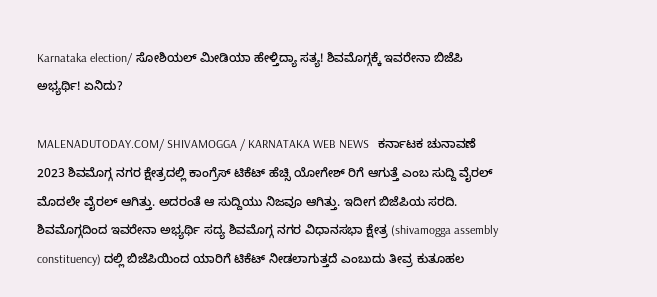Karnataka election/ ಸೋಶಿಯಲ್ ಮೀಡಿಯಾ ಹೇಳ್ತಿದ್ಯಾ ಸತ್ಯ! ಶಿವಮೊಗ್ಗಕ್ಕೆ ಇವರೇನಾ ಬಿಜೆಪಿ ಅಭ್ಯರ್ಥಿ! ಏನಿದು?

MALENADUTODAY.COM/ SHIVAMOGGA / KARNATAKA WEB NEWS   ಕರ್ನಾಟಕ ಚುನಾವಣೆ 2023 ಶಿವಮೊಗ್ಗ ನಗರ ಕ್ಷೇತ್ರದಲ್ಲಿ ಕಾಂಗ್ರೆಸ್ ಟಿಕೆಟ್ ಹೆಚ್ಸಿ ಯೋಗೇಶ್ ರಿಗೆ ಆಗುತ್ತೆ ಎಂಬ ಸುದ್ದಿ ವೈರಲ್ ಮೊದಲೇ ವೈರಲ್ ಆಗಿತ್ತು. ಅದರಂತೆ ಆ ಸುದ್ದಿಯು ನಿಜವೂ ಆಗಿತ್ತು. ಇದೀಗ ಬಿಜೆಪಿಯ ಸರದಿ.  ಶಿವಮೊಗ್ಗದಿಂದ ಇವರೇನಾ ಅಭ್ಯರ್ಥಿ ಸದ್ಯ ಶಿವಮೊಗ್ಗ ನಗರ ವಿಧಾನಸಭಾ ಕ್ಷೇತ್ರ (shivamogga assembly constituency) ದಲ್ಲಿ ಬಿಜೆಪಿಯಿಂದ ಯಾರಿಗೆ ಟಿಕೆಟ್ ನೀಡಲಾಗುತ್ತದೆ ಎಂಬುದು ತೀವ್ರ ಕುತೂಹಲ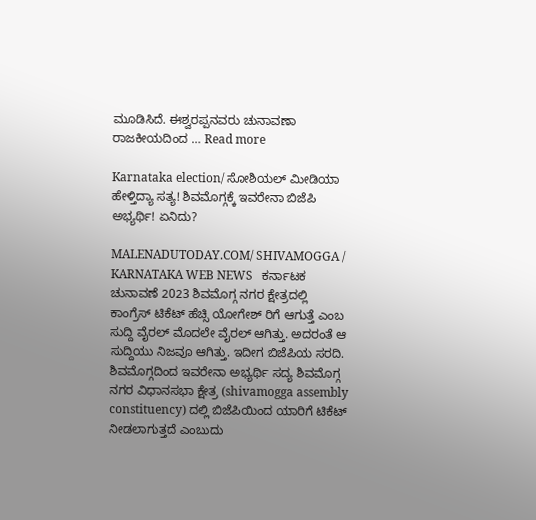ಮೂಡಿಸಿದೆ. ಈಶ್ವರಪ್ಪನವರು ಚುನಾವಣಾ ರಾಜಕೀಯದಿಂದ … Read more

Karnataka election/ ಸೋಶಿಯಲ್ ಮೀಡಿಯಾ ಹೇಳ್ತಿದ್ಯಾ ಸತ್ಯ! ಶಿವಮೊಗ್ಗಕ್ಕೆ ಇವರೇನಾ ಬಿಜೆಪಿ ಅಭ್ಯರ್ಥಿ! ಏನಿದು?

MALENADUTODAY.COM/ SHIVAMOGGA / KARNATAKA WEB NEWS   ಕರ್ನಾಟಕ ಚುನಾವಣೆ 2023 ಶಿವಮೊಗ್ಗ ನಗರ ಕ್ಷೇತ್ರದಲ್ಲಿ ಕಾಂಗ್ರೆಸ್ ಟಿಕೆಟ್ ಹೆಚ್ಸಿ ಯೋಗೇಶ್ ರಿಗೆ ಆಗುತ್ತೆ ಎಂಬ ಸುದ್ದಿ ವೈರಲ್ ಮೊದಲೇ ವೈರಲ್ ಆಗಿತ್ತು. ಅದರಂತೆ ಆ ಸುದ್ದಿಯು ನಿಜವೂ ಆಗಿತ್ತು. ಇದೀಗ ಬಿಜೆಪಿಯ ಸರದಿ.  ಶಿವಮೊಗ್ಗದಿಂದ ಇವರೇನಾ ಅಭ್ಯರ್ಥಿ ಸದ್ಯ ಶಿವಮೊಗ್ಗ ನಗರ ವಿಧಾನಸಭಾ ಕ್ಷೇತ್ರ (shivamogga assembly constituency) ದಲ್ಲಿ ಬಿಜೆಪಿಯಿಂದ ಯಾರಿಗೆ ಟಿಕೆಟ್ ನೀಡಲಾಗುತ್ತದೆ ಎಂಬುದು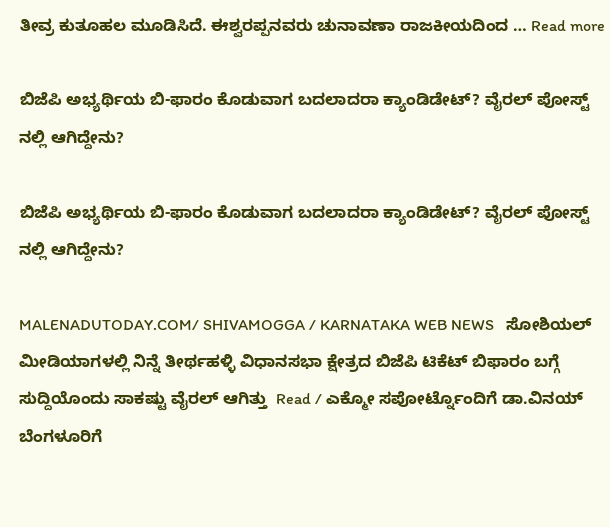ತೀವ್ರ ಕುತೂಹಲ ಮೂಡಿಸಿದೆ. ಈಶ್ವರಪ್ಪನವರು ಚುನಾವಣಾ ರಾಜಕೀಯದಿಂದ … Read more

ಬಿಜೆಪಿ ಅಭ್ಯರ್ಥಿಯ ಬಿ-ಫಾರಂ ಕೊಡುವಾಗ ಬದಲಾದರಾ ಕ್ಯಾಂಡಿಡೇಟ್? ವೈರಲ್ ಪೋಸ್ಟ್ ನಲ್ಲಿ ಆಗಿದ್ದೇನು?

ಬಿಜೆಪಿ ಅಭ್ಯರ್ಥಿಯ ಬಿ-ಫಾರಂ ಕೊಡುವಾಗ ಬದಲಾದರಾ ಕ್ಯಾಂಡಿಡೇಟ್? ವೈರಲ್ ಪೋಸ್ಟ್ ನಲ್ಲಿ ಆಗಿದ್ದೇನು?

MALENADUTODAY.COM/ SHIVAMOGGA / KARNATAKA WEB NEWS   ಸೋಶಿಯಲ್ ಮೀಡಿಯಾಗಳಲ್ಲಿ ನಿನ್ನೆ ತೀರ್ಥಹಳ್ಳಿ ವಿಧಾನಸಭಾ ಕ್ಷೇತ್ರದ ಬಿಜೆಪಿ ಟಿಕೆಟ್ ಬಿಫಾರಂ ಬಗ್ಗೆ ಸುದ್ದಿಯೊಂದು ಸಾಕಷ್ಟು ವೈರಲ್ ಆಗಿತ್ತು  Read / ಎಕ್ಮೋ ಸಪೋರ್ಟ್ನೊಂದಿಗೆ ಡಾ.ವಿನಯ್ ಬೆಂಗಳೂರಿಗೆ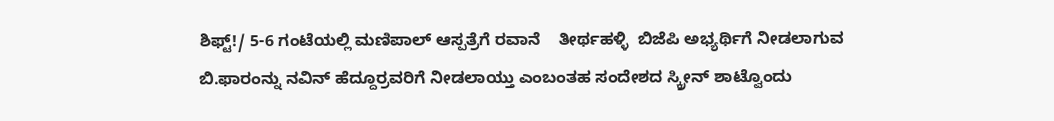ಶಿಫ್ಟ್!/ 5-6 ಗಂಟೆಯಲ್ಲಿ ಮಣಿಪಾಲ್ ಆಸ್ಪತ್ರೆಗೆ ರವಾನೆ    ತೀರ್ಥಹಳ್ಳಿ  ಬಿಜೆಪಿ ಅಭ್ಯರ್ಥಿಗೆ ನೀಡಲಾಗುವ ಬಿ.ಫಾರಂನ್ನು ನವಿನ್ ಹೆದ್ದೂರ್ರವರಿಗೆ ನೀಡಲಾಯ್ತು ಎಂಬಂತಹ ಸಂದೇಶದ ಸ್ಕ್ರೀನ್ ಶಾಟ್ವೊಂದು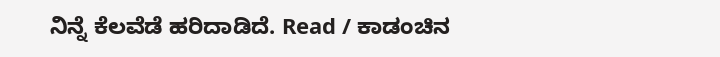ನಿನ್ನೆ ಕೆಲವೆಡೆ ಹರಿದಾಡಿದೆ. Read / ಕಾಡಂಚಿನ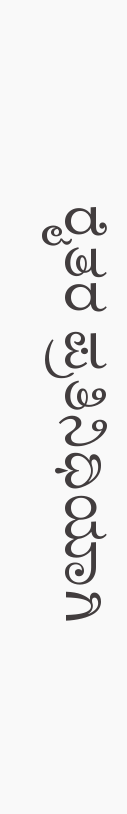ರೈತರ ಪ್ರತಿನಿಧಿಯಾಗಿ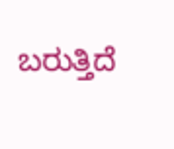ಬರುತ್ತಿದೆ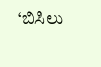‘ಬಿಸಿಲು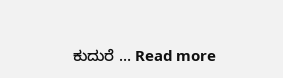ಕುದುರೆ … Read more